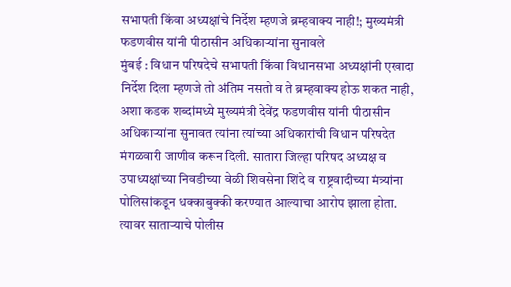सभापती किंवा अध्यक्षांचे निर्देश म्हणजे ब्रम्हवाक्य नाही!; मुख्यमंत्री फडणवीस यांनी पीठासीन अधिकाऱ्यांना सुनावले
मुंबई : विधान परिषदेचे सभापती किंवा विधानसभा अध्यक्षांनी एखादा निर्देश दिला म्हणजे तो अंतिम नसतो व ते ब्रम्हवाक्य होऊ शकत नाही, अशा कडक शब्दांमध्ये मुख्यमंत्री देवेंद्र फडणवीस यांनी पीठासीन अधिकाऱ्यांना सुनावत त्यांना त्यांच्या अधिकारांची विधान परिषदेत मंगळवारी जाणीव करून दिली. सातारा जिल्हा परिषद अध्यक्ष व उपाध्यक्षांच्या निवडीच्या वेळी शिवसेना शिंदे व राष्ट्रवादीच्या मंत्र्यांना पोलिसांकडून धक्काबुक्की करण्यात आल्याचा आरोप झाला होता.
त्यावर साताऱ्याचे पोलीस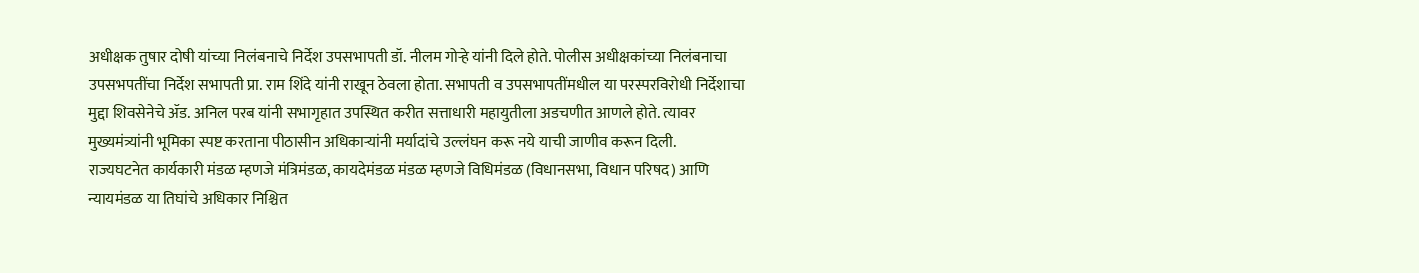अधीक्षक तुषार दोषी यांच्या निलंबनाचे निर्देश उपसभापती डॉ. नीलम गोऱ्हे यांनी दिले होते. पोलीस अधीक्षकांच्या निलंबनाचा उपसभपतींचा निर्देश सभापती प्रा. राम शिंदे यांनी राखून ठेवला होता. सभापती व उपसभापतींमधील या परस्परविरोधी निर्देशाचा मुद्दा शिवसेनेचे ॲड. अनिल परब यांनी सभागृहात उपस्थित करीत सत्ताधारी महायुतीला अडचणीत आणले होते. त्यावर मुख्यमंत्र्यांनी भूमिका स्पष्ट करताना पीठासीन अधिकाऱ्यांनी मर्यादांचे उल्लंघन करू नये याची जाणीव करून दिली.
राज्यघटनेत कार्यकारी मंडळ म्हणजे मंत्रिमंडळ, कायदेमंडळ मंडळ म्हणजे विधिमंडळ (विधानसभा, विधान परिषद) आणि न्यायमंडळ या तिघांचे अधिकार निश्चित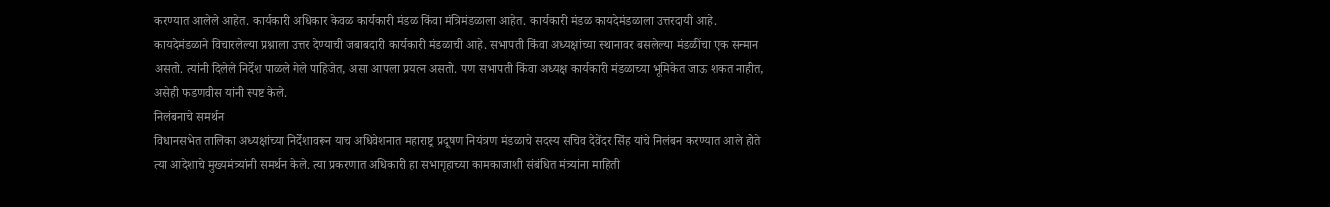करण्यात आलेले आहेत. कार्यकारी अधिकार केवळ कार्यकारी मंडळ किंवा मंत्रिमंडळाला आहेत. कार्यकारी मंडळ कायदेमंडळाला उत्तरदायी आहे. कायदेमंडळाने विचारलेल्या प्रश्नाला उत्तर देण्याची जबाबदारी कार्यकारी मंडळाची आहे. सभापती किंवा अध्यक्षांच्या स्थानावर बसलेल्या मंडळींचा एक सन्मान असतो. त्यांनी दिलेले निर्देश पाळले गेले पाहिजेत, असा आपला प्रयत्न असतो. पण सभापती किंवा अध्यक्ष कार्यकारी मंडळाच्या भूमिकेत जाऊ शकत नाहीत, असेही फडणवीस यांनी स्पष्ट केले.
निलंबनाचे समर्थन
विधानसभेत तालिका अध्यक्षांच्या निर्देशावरून याच अधिवेशनात महाराष्ट्र प्रदूषण नियंत्रण मंडळाचे सदस्य सचिव देवेंदर सिंह यांचे निलंबन करण्यात आले होते त्या आदेशाचे मुख्यमंत्र्यांनी समर्थन केले. त्या प्रकरणात अधिकारी हा सभागृहाच्या कामकाजाशी संबंधित मंत्र्यांना माहिती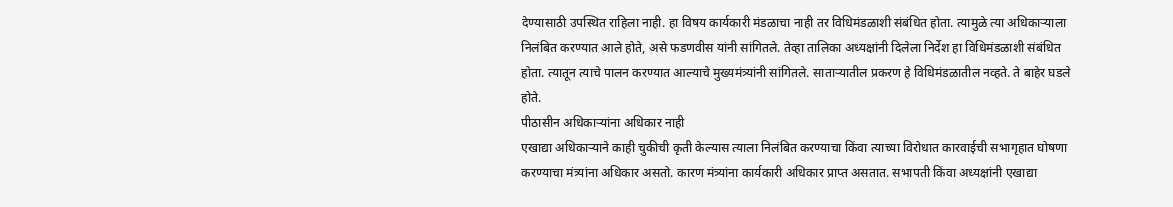देण्यासाठी उपस्थित राहिला नाही. हा विषय कार्यकारी मंडळाचा नाही तर विधिमंडळाशी संबंधित होता. त्यामुळे त्या अधिकाऱ्याला निलंबित करण्यात आले होते, असे फडणवीस यांनी सांगितले. तेव्हा तालिका अध्यक्षांनी दिलेला निर्देश हा विधिमंडळाशी संबंधित होता. त्यातून त्याचे पालन करण्यात आल्याचे मुख्यमंत्र्यांनी सांगितले. साताऱ्यातील प्रकरण हे विधिमंडळातील नव्हते. ते बाहेर घडले होते.
पीठासीन अधिकाऱ्यांना अधिकार नाही
एखाद्या अधिकाऱ्याने काही चुकीची कृती केल्यास त्याला निलंबित करण्याचा किंवा त्याच्या विरोधात कारवाईची सभागृहात घोषणा करण्याचा मंत्र्यांना अधिकार असतो. कारण मंत्र्यांना कार्यकारी अधिकार प्राप्त असतात. सभापती किंवा अध्यक्षांनी एखाद्या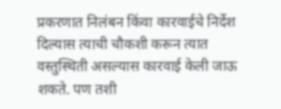प्रकरणात निलंबन किंवा कारवाईचे निर्देश दिल्यास त्याची चौकशी करून त्यात वस्तुस्थिती असल्यास कारवाई केली जाऊ शकते. पण तशी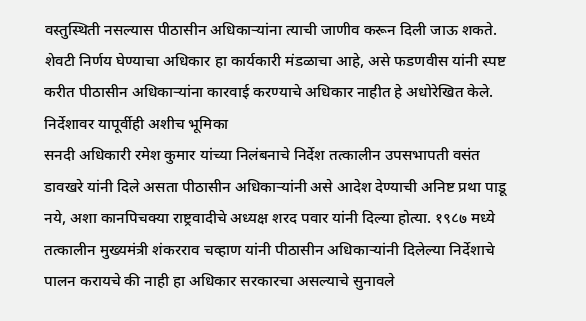वस्तुस्थिती नसल्यास पीठासीन अधिकाऱ्यांना त्याची जाणीव करून दिली जाऊ शकते. शेवटी निर्णय घेण्याचा अधिकार हा कार्यकारी मंडळाचा आहे, असे फडणवीस यांनी स्पष्ट करीत पीठासीन अधिकाऱ्यांना कारवाई करण्याचे अधिकार नाहीत हे अधोरेखित केले.
निर्देशावर यापूर्वीही अशीच भूमिका
सनदी अधिकारी रमेश कुमार यांच्या निलंबनाचे निर्देश तत्कालीन उपसभापती वसंत डावखरे यांनी दिले असता पीठासीन अधिकाऱ्यांनी असे आदेश देण्याची अनिष्ट प्रथा पाडू नये, अशा कानपिचक्या राष्ट्रवादीचे अध्यक्ष शरद पवार यांनी दिल्या होत्या. १९८७ मध्ये तत्कालीन मुख्यमंत्री शंकरराव चव्हाण यांनी पीठासीन अधिकाऱ्यांनी दिलेल्या निर्देशाचे पालन करायचे की नाही हा अधिकार सरकारचा असल्याचे सुनावले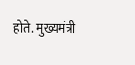होते. मुख्यमंत्री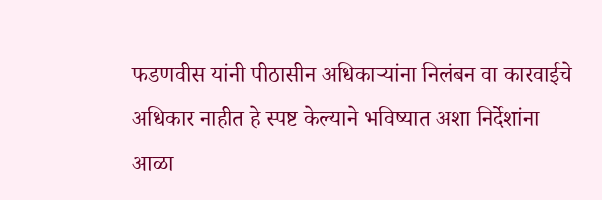फडणवीस यांनी पीठासीन अधिकाऱ्यांना निलंबन वा कारवाईचे अधिकार नाहीत हे स्पष्ट केल्याने भविष्यात अशा निर्देशांना आळा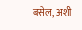बसेल, अशी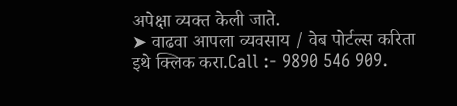अपेक्षा व्यक्त केली जाते.
➤ वाढवा आपला व्यवसाय / वेब पोर्टल्स करिता इथे क्लिक करा.Call :- 9890 546 909.